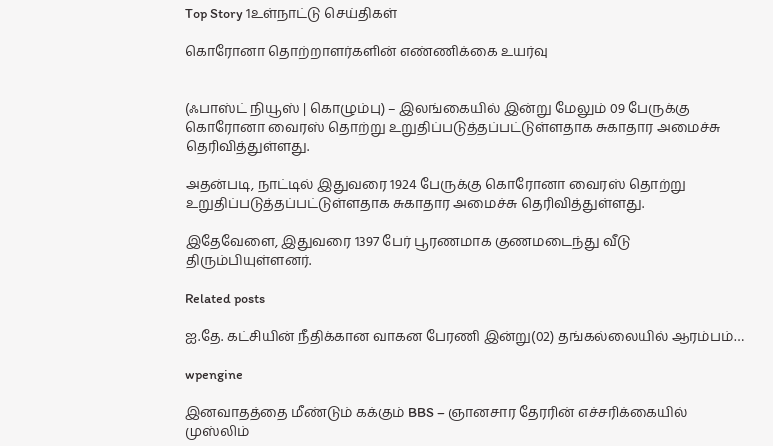Top Story 1உள்நாட்டு செய்திகள்

கொரோனா தொற்றாளர்களின் எண்ணிக்கை உயர்வு


(ஃபாஸ்ட் நியூஸ் | கொழும்பு) – இலங்கையில் இன்று மேலும் 09 பேருக்கு கொரோனா வைரஸ் தொற்று உறுதிப்படுத்தப்பட்டுள்ளதாக சுகாதார அமைச்சு தெரிவித்துள்ளது.

அதன்படி, நாட்டில் இதுவரை 1924 பேருக்கு கொரோனா வைரஸ் தொற்று உறுதிப்படுத்தப்பட்டுள்ளதாக சுகாதார அமைச்சு தெரிவித்துள்ளது.

இதேவேளை, இதுவரை 1397 பேர் பூரணமாக குணமடைந்து வீடு திரும்பியுள்ளனர்.

Related posts

ஐ.தே. கட்சியின் நீதிக்கான வாகன பேரணி இன்று(02) தங்கல்லையில் ஆரம்பம்…

wpengine

இனவாதத்தை மீண்டும் கக்கும் BBS – ஞானசார தேரரின் எச்சரிக்கையில் முஸ்லிம்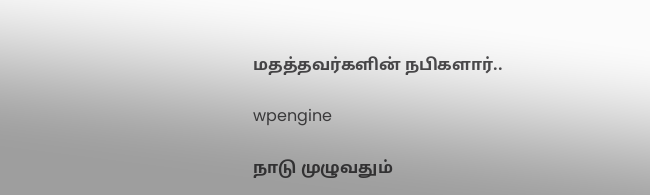மதத்தவர்களின் நபிகளார்..

wpengine

நாடு முழுவதும்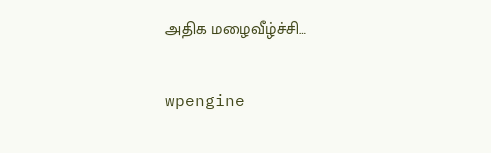அதிக மழைவீழ்ச்சி…

wpengine